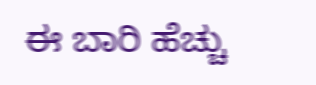ಈ ಬಾರಿ ಹೆಚ್ಚು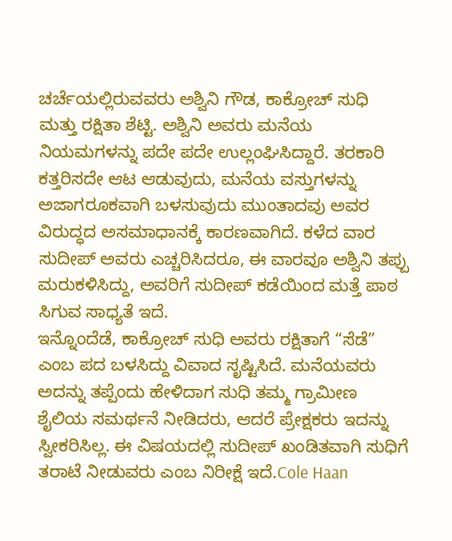ಚರ್ಚೆಯಲ್ಲಿರುವವರು ಅಶ್ವಿನಿ ಗೌಡ, ಕಾಕ್ರೋಚ್ ಸುಧಿ ಮತ್ತು ರಕ್ಷಿತಾ ಶೆಟ್ಟಿ. ಅಶ್ವಿನಿ ಅವರು ಮನೆಯ ನಿಯಮಗಳನ್ನು ಪದೇ ಪದೇ ಉಲ್ಲಂಘಿಸಿದ್ದಾರೆ. ತರಕಾರಿ ಕತ್ತರಿಸದೇ ಆಟ ಆಡುವುದು, ಮನೆಯ ವಸ್ತುಗಳನ್ನು ಅಜಾಗರೂಕವಾಗಿ ಬಳಸುವುದು ಮುಂತಾದವು ಅವರ ವಿರುದ್ಧದ ಅಸಮಾಧಾನಕ್ಕೆ ಕಾರಣವಾಗಿದೆ. ಕಳೆದ ವಾರ ಸುದೀಪ್ ಅವರು ಎಚ್ಚರಿಸಿದರೂ, ಈ ವಾರವೂ ಅಶ್ವಿನಿ ತಪ್ಪು ಮರುಕಳಿಸಿದ್ದು, ಅವರಿಗೆ ಸುದೀಪ್ ಕಡೆಯಿಂದ ಮತ್ತೆ ಪಾಠ ಸಿಗುವ ಸಾಧ್ಯತೆ ಇದೆ.
ಇನ್ನೊಂದೆಡೆ, ಕಾಕ್ರೋಚ್ ಸುಧಿ ಅವರು ರಕ್ಷಿತಾಗೆ “ಸೆಡೆ” ಎಂಬ ಪದ ಬಳಸಿದ್ದು ವಿವಾದ ಸೃಷ್ಟಿಸಿದೆ. ಮನೆಯವರು ಅದನ್ನು ತಪ್ಪೆಂದು ಹೇಳಿದಾಗ ಸುಧಿ ತಮ್ಮ ಗ್ರಾಮೀಣ ಶೈಲಿಯ ಸಮರ್ಥನೆ ನೀಡಿದರು, ಆದರೆ ಪ್ರೇಕ್ಷಕರು ಇದನ್ನು ಸ್ವೀಕರಿಸಿಲ್ಲ. ಈ ವಿಷಯದಲ್ಲಿ ಸುದೀಪ್ ಖಂಡಿತವಾಗಿ ಸುಧಿಗೆ ತರಾಟೆ ನೀಡುವರು ಎಂಬ ನಿರೀಕ್ಷೆ ಇದೆ.Cole Haan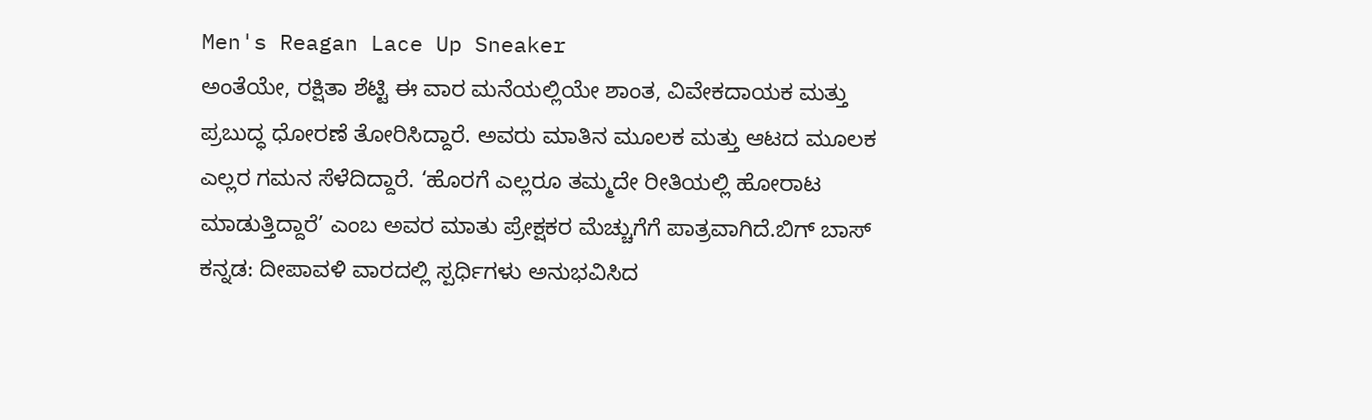Men's Reagan Lace Up Sneaker
ಅಂತೆಯೇ, ರಕ್ಷಿತಾ ಶೆಟ್ಟಿ ಈ ವಾರ ಮನೆಯಲ್ಲಿಯೇ ಶಾಂತ, ವಿವೇಕದಾಯಕ ಮತ್ತು ಪ್ರಬುದ್ಧ ಧೋರಣೆ ತೋರಿಸಿದ್ದಾರೆ. ಅವರು ಮಾತಿನ ಮೂಲಕ ಮತ್ತು ಆಟದ ಮೂಲಕ ಎಲ್ಲರ ಗಮನ ಸೆಳೆದಿದ್ದಾರೆ. ‘ಹೊರಗೆ ಎಲ್ಲರೂ ತಮ್ಮದೇ ರೀತಿಯಲ್ಲಿ ಹೋರಾಟ ಮಾಡುತ್ತಿದ್ದಾರೆ’ ಎಂಬ ಅವರ ಮಾತು ಪ್ರೇಕ್ಷಕರ ಮೆಚ್ಚುಗೆಗೆ ಪಾತ್ರವಾಗಿದೆ.ಬಿಗ್ ಬಾಸ್ ಕನ್ನಡ: ದೀಪಾವಳಿ ವಾರದಲ್ಲಿ ಸ್ಪರ್ಧಿಗಳು ಅನುಭವಿಸಿದ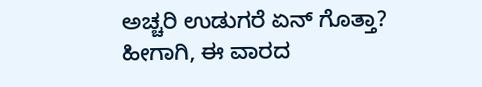ಅಚ್ಚರಿ ಉಡುಗರೆ ಏನ್ ಗೊತ್ತಾ?
ಹೀಗಾಗಿ, ಈ ವಾರದ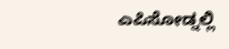ಎಪಿಸೋಡ್ನಲ್ಲಿ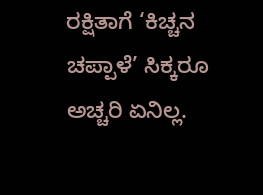ರಕ್ಷಿತಾಗೆ ‘ಕಿಚ್ಚನ ಚಪ್ಪಾಳೆ’ ಸಿಕ್ಕರೂ ಅಚ್ಚರಿ ಏನಿಲ್ಲ.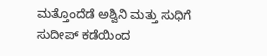ಮತ್ತೊಂದೆಡೆ ಅಶ್ವಿನಿ ಮತ್ತು ಸುಧಿಗೆ ಸುದೀಪ್ ಕಡೆಯಿಂದ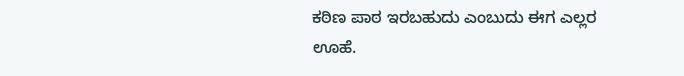ಕಠಿಣ ಪಾಠ ಇರಬಹುದು ಎಂಬುದು ಈಗ ಎಲ್ಲರ ಊಹೆ.